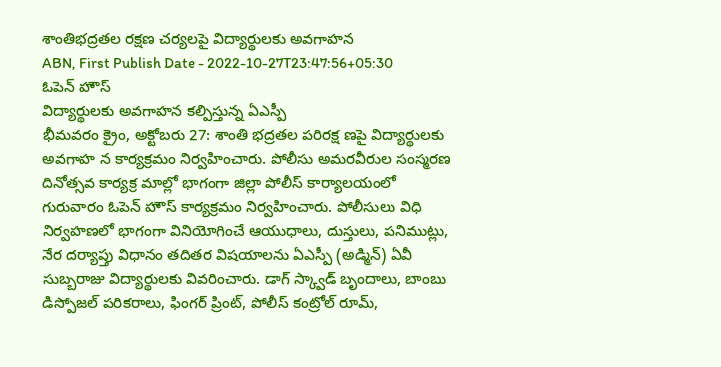శాంతిభద్రతల రక్షణ చర్యలపై విద్యార్థులకు అవగాహన
ABN, First Publish Date - 2022-10-27T23:47:56+05:30
ఓపెన్ హౌస్
విద్యార్థులకు అవగాహన కల్పిస్తున్న ఏఎస్పీ
భీమవరం క్రైం, అక్టోబరు 27: శాంతి భద్రతల పరిరక్ష ణపై విద్యార్థులకు అవగాహ న కార్యక్రమం నిర్వహించారు. పోలీసు అమరవీరుల సంస్మరణ దినోత్సవ కార్యక్ర మాల్లో భాగంగా జిల్లా పోలీస్ కార్యాలయంలో గురువారం ఓపెన్ హౌస్ కార్యక్రమం నిర్వహించారు. పోలీసులు విధి నిర్వహణలో భాగంగా వినియోగించే ఆయుధాలు, దుస్తులు, పనిముట్లు, నేర దర్యాప్తు విధానం తదితర విషయాలను ఏఎస్పీ (అడ్మిన్) ఏవీ సుబ్బరాజు విద్యార్థులకు వివరించారు. డాగ్ స్క్వాడ్ బృందాలు, బాంబు డిస్పోజల్ పరికరాలు, ఫింగర్ ప్రింట్, పోలీస్ కంట్రోల్ రూమ్,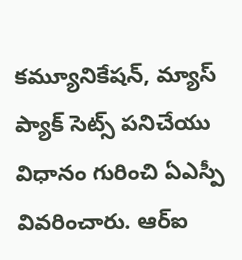కమ్యూనికేషన్, మ్యాస్ ప్యాక్ సెట్స్ పనిచేయు విధానం గురించి ఏఎస్పీ వివరించారు. ఆర్ఐ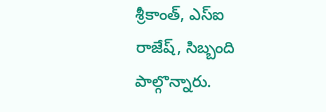శ్రీకాంత్, ఎస్ఐ రాజేష్, సిబ్బంది పాల్గొన్నారు.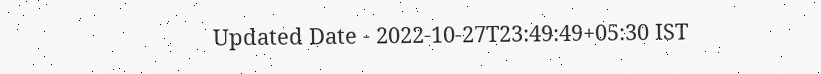Updated Date - 2022-10-27T23:49:49+05:30 IST